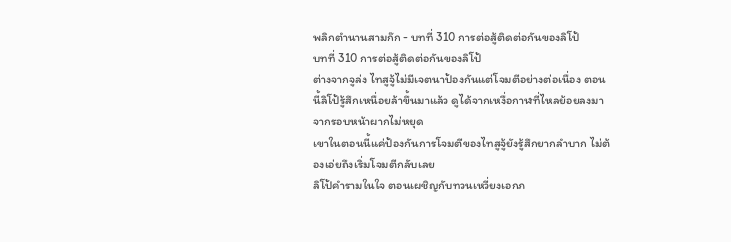พลิกตำนานสามก๊ก - บทที่ 310 การต่อสู้ติดต่อกันของลิโป้
บทที่ 310 การต่อสู้ติดต่อกันของลิโป้
ต่างจากจูล่ง ไทสูจู้ไม่มีเจตนาป้องกันแต่โจมตีอย่างต่อเนื่อง ตอนนี้ลิโป้รู้สึกเหนื่อยล้าขึ้นมาแล้ว ดูได้จากเหงื่อกาฬที่ไหลย้อยลงมาจากรอบหน้าผากไม่หยุด
เขาในตอนนี้แค่ป้องกันการโจมตีของไทสูจู้ยังรู้สึกยากลำบาก ไม่ต้องเอ่ยถึงเริ่มโจมตีกลับเลย
ลิโป้คำรามในใจ ตอนเผชิญกับทวนเหวี่ยงเอกภ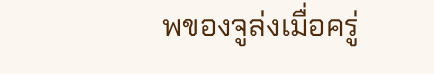พของจูล่งเมื่อครู่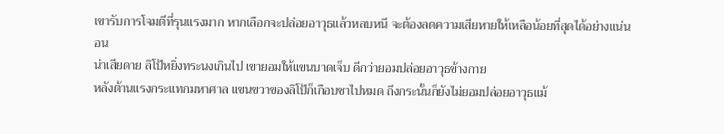เขารับการโจมตีที่รุนแรงมาก หากเลือกจะปล่อยอาวุธแล้วหลบหนี จะต้องลดความเสียหายให้เหลือน้อยที่สุดได้อย่างแน่นอน
น่าเสียดาย ลิโป้หยิ่งทระนงเกินไป เขายอมให้แขนบาดเจ็บ ดีกว่ายอมปล่อยอาวุธข้างกาย
หลังต้านแรงกระแทกมหาศาล แขนขวาของลิโป้ก็เกือบชาไปหมด ถึงกระนั้นก็ยังไม่ยอมปล่อยอาวุธแม้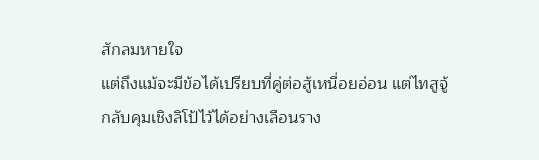สักลมหายใจ
แต่ถึงแม้จะมีข้อได้เปรียบที่คู่ต่อสู้เหนื่อยอ่อน แต่ไทสูจู้กลับคุมเชิงลิโป้ไว้ได้อย่างเลือนราง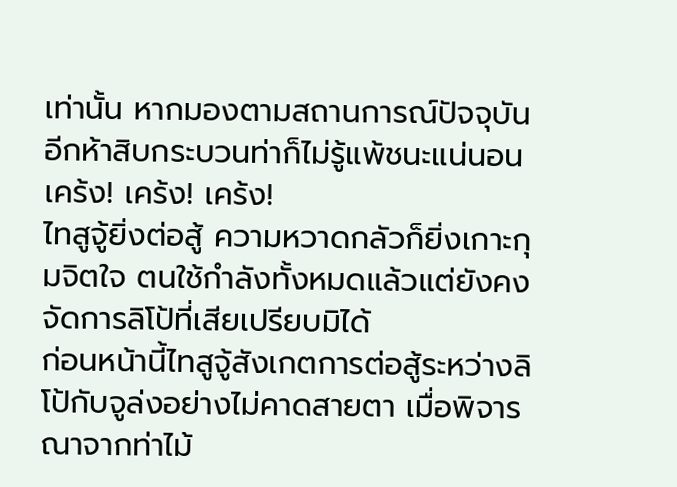เท่านั้น หากมองตามสถานการณ์ปัจจุบัน อีกห้าสิบกระบวนท่าก็ไม่รู้แพ้ชนะแน่นอน
เคร้ง! เคร้ง! เคร้ง!
ไทสูจู้ยิ่งต่อสู้ ความหวาดกลัวก็ยิ่งเกาะกุมจิตใจ ตนใช้กำลังทั้งหมดแล้วแต่ยังคงจัดการลิโป้ที่เสียเปรียบมิได้
ก่อนหน้านี้ไทสูจู้สังเกตการต่อสู้ระหว่างลิโป้กับจูล่งอย่างไม่คาดสายตา เมื่อพิจารณาจากท่าไม้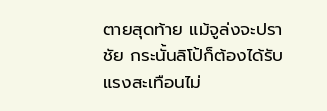ตายสุดท้าย แม้จูล่งจะปราชัย กระนั้นลิโป้ก็ต้องได้รับแรงสะเทือนไม่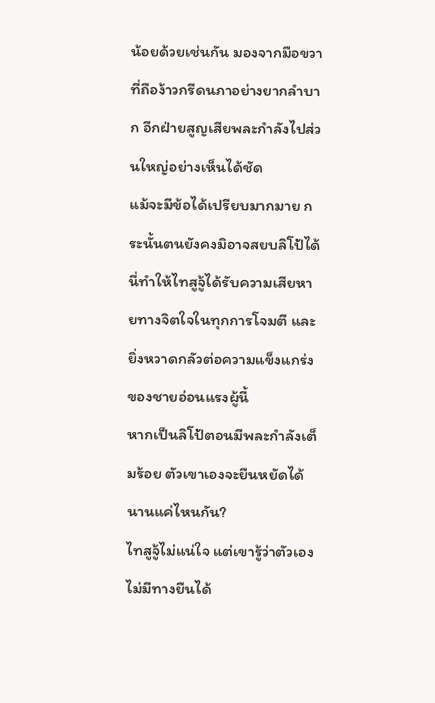น้อยด้วยเช่นกัน มองจากมือขวาที่ถือง้าวกรีดนภาอย่างยากลำบาก อีกฝ่ายสูญเสียพละกำลังไปส่วนใหญ่อย่างเห็นได้ชัด
แม้จะมีข้อได้เปรียบมากมาย กระนั้นตนยังคงมิอาจสยบลิโป้ได้ นี่ทำให้ไทสูจู้ได้รับความเสียหายทางจิตใจในทุกการโจมตี และยิ่งหวาดกลัวต่อความแข็งแกร่งของชายอ่อนแรงผู้นี้
หากเป็นลิโป้ตอนมีพละกำลังเต็มร้อย ตัวเขาเองจะยืนหยัดได้นานแค่ไหนกัน?
ไทสูจู้ไม่แน่ใจ แต่เขารู้ว่าตัวเองไม่มีทางยืนได้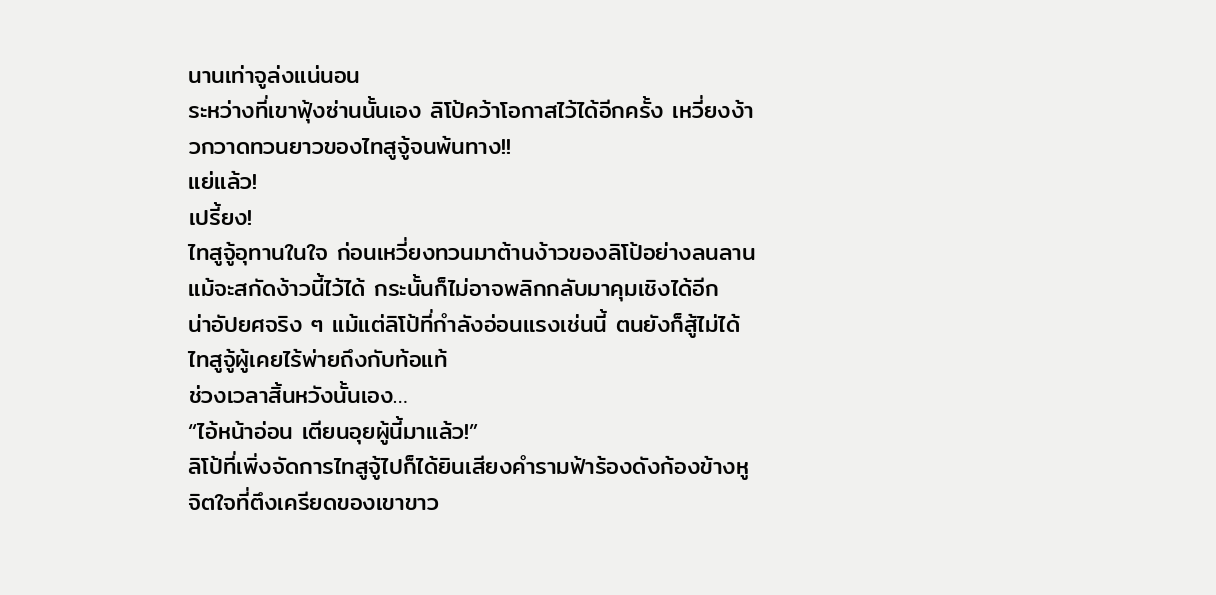นานเท่าจูล่งแน่นอน
ระหว่างที่เขาฟุ้งซ่านนั้นเอง ลิโป้คว้าโอกาสไว้ได้อีกครั้ง เหวี่ยงง้าวกวาดทวนยาวของไทสูจู้จนพ้นทาง!!
แย่แล้ว!
เปรี้ยง!
ไทสูจู้อุทานในใจ ก่อนเหวี่ยงทวนมาต้านง้าวของลิโป้อย่างลนลาน แม้จะสกัดง้าวนี้ไว้ได้ กระนั้นก็ไม่อาจพลิกกลับมาคุมเชิงได้อีก
น่าอัปยศจริง ๆ แม้แต่ลิโป้ที่กำลังอ่อนแรงเช่นนี้ ตนยังก็สู้ไม่ได้ ไทสูจู้ผู้เคยไร้พ่ายถึงกับท้อแท้
ช่วงเวลาสิ้นหวังนั้นเอง…
“ไอ้หน้าอ่อน เตียนอุยผู้นี้มาแล้ว!”
ลิโป้ที่เพิ่งจัดการไทสูจู้ไปก็ได้ยินเสียงคำรามฟ้าร้องดังก้องข้างหู จิตใจที่ตึงเครียดของเขาขาว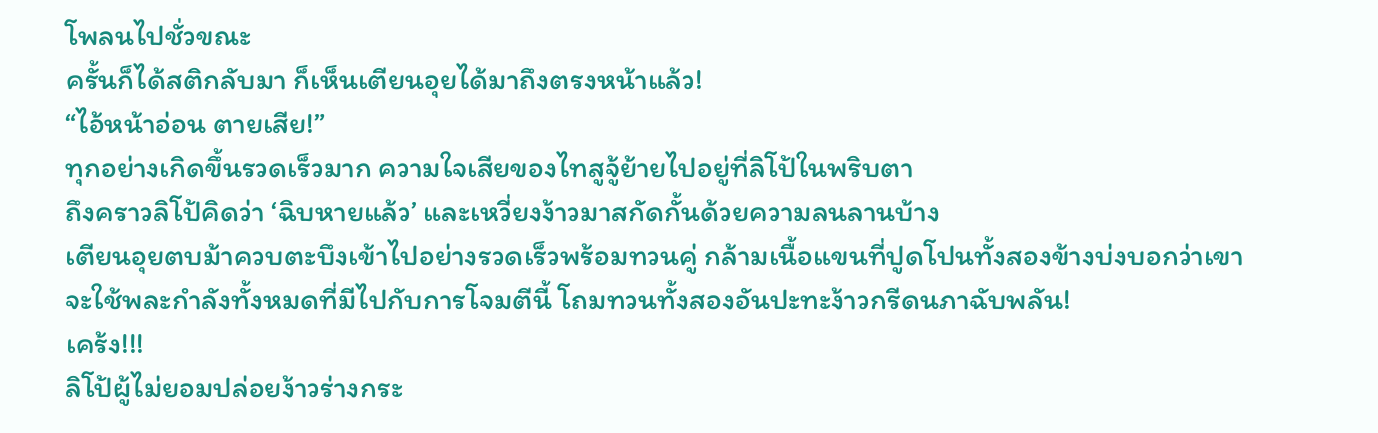โพลนไปชั่วขณะ
ครั้นก็ได้สติกลับมา ก็เห็นเตียนอุยได้มาถึงตรงหน้าแล้ว!
“ไอ้หน้าอ่อน ตายเสีย!”
ทุกอย่างเกิดขึ้นรวดเร็วมาก ความใจเสียของไทสูจู้ย้ายไปอยู่ที่ลิโป้ในพริบตา
ถึงคราวลิโป้คิดว่า ‘ฉิบหายแล้ว’ และเหวี่ยงง้าวมาสกัดกั้นด้วยความลนลานบ้าง
เตียนอุยตบม้าควบตะบึงเข้าไปอย่างรวดเร็วพร้อมทวนคู่ กล้ามเนื้อแขนที่ปูดโปนทั้งสองข้างบ่งบอกว่าเขาจะใช้พละกำลังทั้งหมดที่มีไปกับการโจมตีนี้ โถมทวนทั้งสองอันปะทะง้าวกรีดนภาฉับพลัน!
เคร้ง!!!
ลิโป้ผู้ไม่ยอมปล่อยง้าวร่างกระ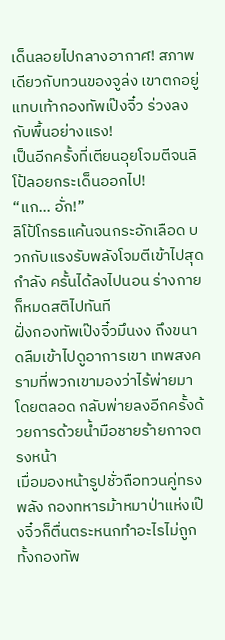เด็นลอยไปกลางอากาศ! สภาพเดียวกับทวนของจูล่ง เขาตกอยู่แทบเท้ากองทัพเป๊งจิ๋ว ร่วงลงกับพื้นอย่างแรง!
เป็นอีกครั้งที่เตียนอุยโจมตีจนลิโป้ลอยกระเด็นออกไป!
“แก… อั่ก!”
ลิโป้โกรธแค้นจนกระอักเลือด บวกกับแรงรับพลังโจมตีเข้าไปสุดกำลัง ครั้นได้ลงไปนอน ร่างกายก็หมดสติไปทันที
ฝั่งกองทัพเป๊งจิ๋วมึนงง ถึงขนาดลืมเข้าไปดูอาการเขา เทพสงครามที่พวกเขามองว่าไร้พ่ายมาโดยตลอด กลับพ่ายลงอีกครั้งด้วยการด้วยน้ำมือชายร้ายกาจตรงหน้า
เมื่อมองหน้ารูปชั่วถือทวนคู่ทรงพลัง กองทหารม้าหมาป่าแห่งเป๊งจิ๋วก็ตื่นตระหนกทำอะไรไม่ถูก ทั้งกองทัพ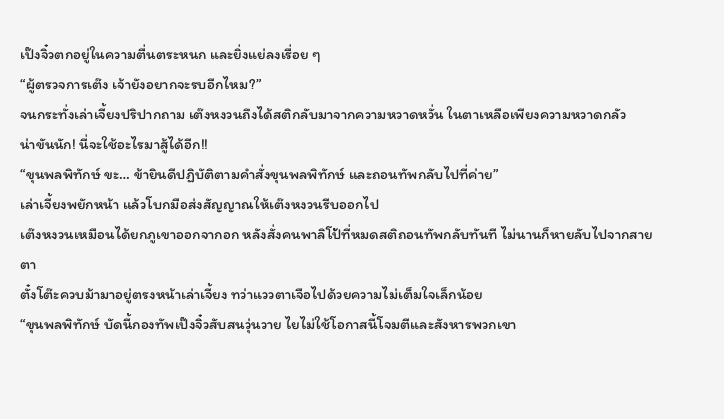เป๊งจิ๋วตกอยู่ในความตื่นตระหนก และยิ่งแย่ลงเรื่อย ๆ
“ผู้ตรวจการเต๊ง เจ้ายังอยากจะรบอีกไหม?”
จนกระทั่งเล่าเจี้ยงปริปากถาม เต๊งหงวนถึงได้สติกลับมาจากความหวาดหวั่น ในตาเหลือเพียงความหวาดกลัว
น่าขันนัก! นี่จะใช้อะไรมาสู้ได้อีก!!
“ขุนพลพิทักษ์ ขะ… ข้ายินดีปฏิบัติตามคำสั่งขุนพลพิทักษ์ และถอนทัพกลับไปที่ค่าย”
เล่าเจี้ยงพยักหน้า แล้วโบกมือส่งสัญญาณให้เต๊งหงวนรีบออกไป
เต๊งหงวนเหมือนได้ยกภูเขาออกจากอก หลังสั่งคนพาลิโป้ที่หมดสติถอนทัพกลับทันที ไม่นานก็หายลับไปจากสายตา
ตั๋งโต๊ะควบม้ามาอยู่ตรงหน้าเล่าเจี้ยง ทว่าแววตาเจือไปด้วยความไม่เต็มใจเล็กน้อย
“ขุนพลพิทักษ์ บัดนี้กองทัพเป๊งจิ๋วสับสนวุ่นวาย ไยไม่ใช้โอกาสนี้โจมตีและสังหารพวกเขา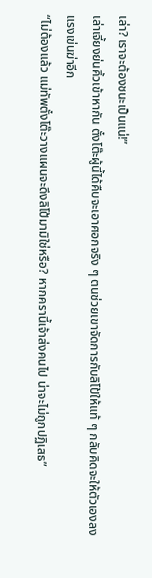เล่า? เราจะต้องชนะเป็นแน่!”
เล่าเจี้ยงย่นคิ้วเข้าหากัน ตั๋งโต๊ะผู้นี้ได้คืบจะเอาศอกจริง ๆ ตนช่วยเขาจัดการกับลิโป้ให้แท้ ๆ กลับคิดจะให้ตัวเองลงแรงเข่นฆ่าอีก
“ไม่ต้องแล้ว แม่ทัพตั๋งโต๊ะวางแผนจะดึงลิโป้มามิใช่หรือ? หากครานี้เจ้าส่งคนไป น่าจะไม่ถูกปฏิเสธ”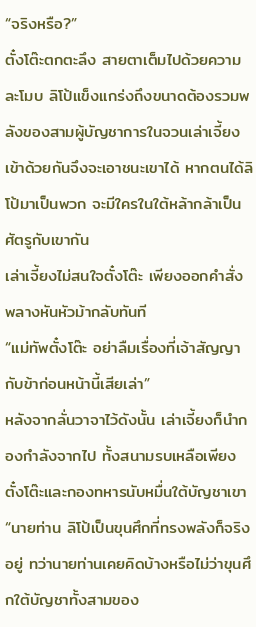“จริงหรือ?”
ตั๋งโต๊ะตกตะลึง สายตาเต็มไปด้วยความละโมบ ลิโป้แข็งแกร่งถึงขนาดต้องรวมพลังของสามผู้บัญชาการในจวนเล่าเจี้ยงเข้าด้วยกันจึงจะเอาชนะเขาได้ หากตนได้ลิโป้มาเป็นพวก จะมีใครในใต้หล้ากล้าเป็นศัตรูกับเขากัน
เล่าเจี้ยงไม่สนใจตั๋งโต๊ะ เพียงออกคำสั่งพลางหันหัวม้ากลับทันที
“แม่ทัพตั๋งโต๊ะ อย่าลืมเรื่องที่เจ้าสัญญากับข้าก่อนหน้านี้เสียเล่า”
หลังจากลั่นวาจาไว้ดังนั้น เล่าเจี้ยงก็นำกองกำลังจากไป ทั้งสนามรบเหลือเพียงตั๋งโต๊ะและกองทหารนับหมื่นใต้บัญชาเขา
“นายท่าน ลิโป้เป็นขุนศึกที่ทรงพลังก็จริงอยู่ ทว่านายท่านเคยคิดบ้างหรือไม่ว่าขุนศึกใต้บัญชาทั้งสามของ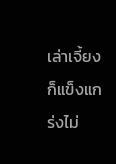เล่าเจี้ยงก็แข็งแกร่งไม่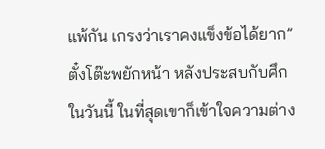แพ้กัน เกรงว่าเราคงแข็งข้อได้ยาก”
ตั๋งโต๊ะพยักหน้า หลังประสบกับศึกในวันนี้ ในที่สุดเขาก็เข้าใจความต่าง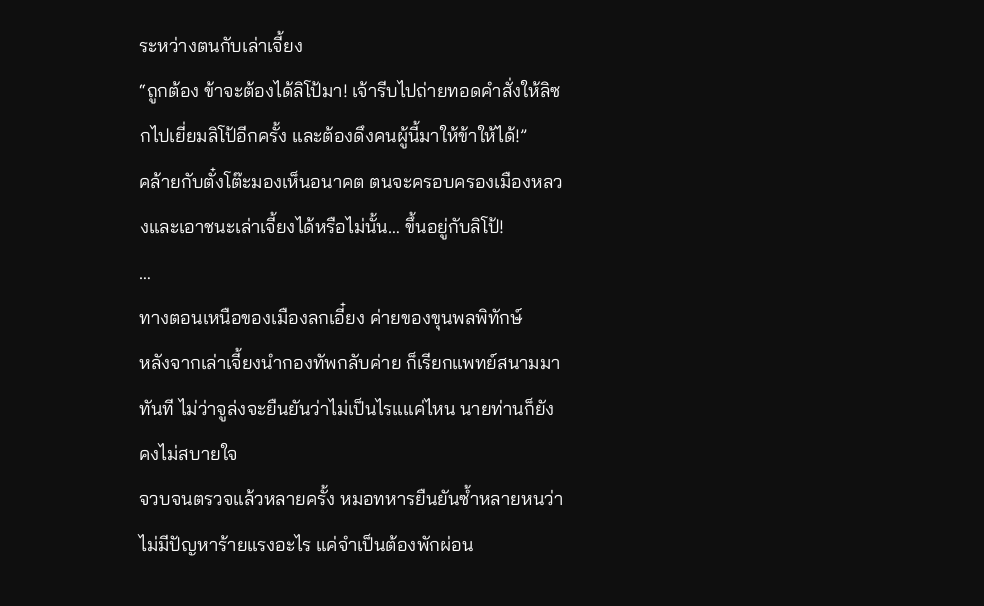ระหว่างตนกับเล่าเจี้ยง
“ถูกต้อง ข้าจะต้องได้ลิโป้มา! เจ้ารีบไปถ่ายทอดคำสั่งให้ลิซกไปเยี่ยมลิโป้อีกครั้ง และต้องดึงคนผู้นี้มาให้ข้าให้ได้!”
คล้ายกับตั๋งโต๊ะมองเห็นอนาคต ตนจะครอบครองเมืองหลวงและเอาชนะเล่าเจี้ยงได้หรือไม่นั้น… ขึ้นอยู่กับลิโป้!
…
ทางตอนเหนือของเมืองลกเอี๋ยง ค่ายของขุนพลพิทักษ์
หลังจากเล่าเจี้ยงนำกองทัพกลับค่าย ก็เรียกแพทย์สนามมาทันที ไม่ว่าจูล่งจะยืนยันว่าไม่เป็นไรแแค่ไหน นายท่านก็ยังคงไม่สบายใจ
จวบจนตรวจแล้วหลายครั้ง หมอทหารยืนยันซ้ำหลายหนว่าไม่มีปัญหาร้ายแรงอะไร แค่จำเป็นต้องพักผ่อน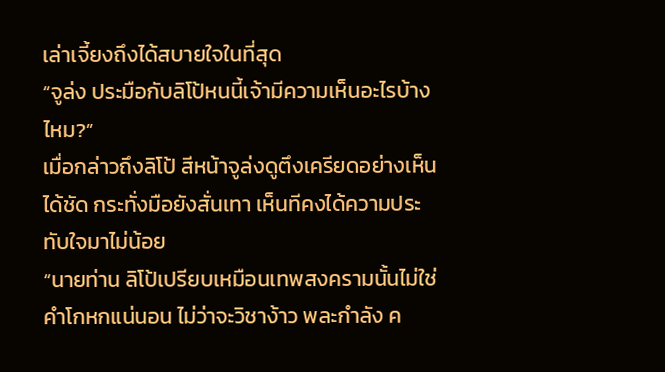เล่าเจี้ยงถึงได้สบายใจในที่สุด
“จูล่ง ประมือกับลิโป้หนนี้เจ้ามีความเห็นอะไรบ้างไหม?”
เมื่อกล่าวถึงลิโป้ สีหน้าจูล่งดูตึงเครียดอย่างเห็นได้ชัด กระทั่งมือยังสั่นเทา เห็นทีคงได้ความประทับใจมาไม่น้อย
“นายท่าน ลิโป้เปรียบเหมือนเทพสงครามนั้นไม่ใช่คำโกหกแน่นอน ไม่ว่าจะวิชาง้าว พละกำลัง ค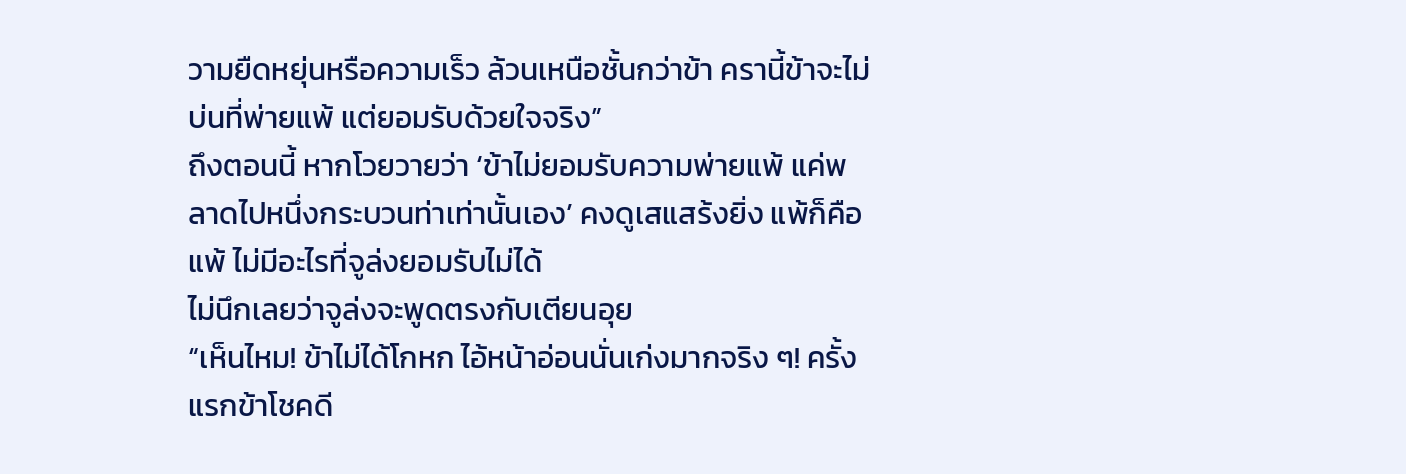วามยืดหยุ่นหรือความเร็ว ล้วนเหนือชั้นกว่าข้า ครานี้ข้าจะไม่บ่นที่พ่ายแพ้ แต่ยอมรับด้วยใจจริง”
ถึงตอนนี้ หากโวยวายว่า ‘ข้าไม่ยอมรับความพ่ายแพ้ แค่พลาดไปหนึ่งกระบวนท่าเท่านั้นเอง’ คงดูเสแสร้งยิ่ง แพ้ก็คือแพ้ ไม่มีอะไรที่จูล่งยอมรับไม่ได้
ไม่นึกเลยว่าจูล่งจะพูดตรงกับเตียนอุย
“เห็นไหม! ข้าไม่ได้โกหก ไอ้หน้าอ่อนนั่นเก่งมากจริง ๆ! ครั้งแรกข้าโชคดี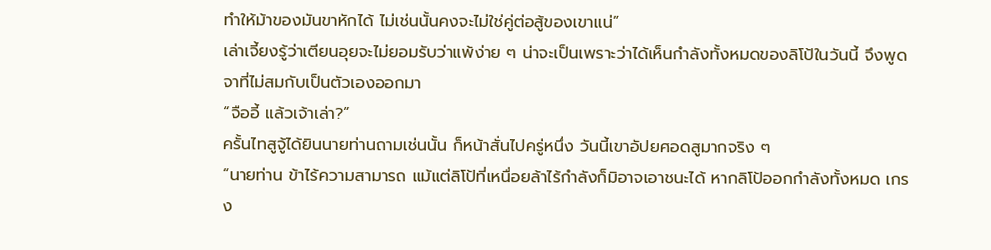ทำให้ม้าของมันขาหักได้ ไม่เช่นนั้นคงจะไม่ใช่คู่ต่อสู้ของเขาแน่”
เล่าเจี้ยงรู้ว่าเตียนอุยจะไม่ยอมรับว่าแพ้ง่าย ๆ น่าจะเป็นเพราะว่าได้เห็นกำลังทั้งหมดของลิโป้ในวันนี้ จึงพูดจาที่ไม่สมกับเป็นตัวเองออกมา
“จืออี้ แล้วเจ้าเล่า?”
ครั้นไทสูจู้ได้ยินนายท่านถามเช่นนั้น ก็หน้าสั่นไปครู่หนึ่ง วันนี้เขาอัปยศอดสูมากจริง ๆ
“นายท่าน ข้าไร้ความสามารถ แม้แต่ลิโป้ที่เหนื่อยล้าไร้กำลังก็มิอาจเอาชนะได้ หากลิโป้ออกกำลังทั้งหมด เกรง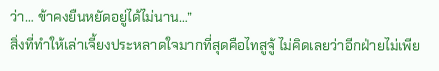ว่า… ข้าคงยืนหยัดอยู่ได้ไม่นาน…”
สิ่งที่ทำให้เล่าเจี้ยงประหลาดใจมากที่สุดคือไทสูจู้ ไม่คิดเลยว่าอีกฝ่ายไม่เพีย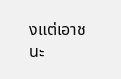งแต่เอาชนะ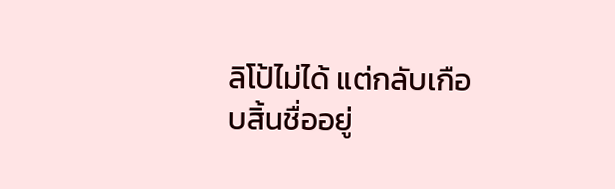ลิโป้ไม่ได้ แต่กลับเกือบสิ้นชื่ออยู่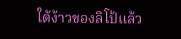ใต้ง้าวของลิโป้แล้ว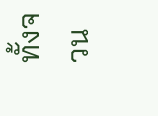ทั้งจวน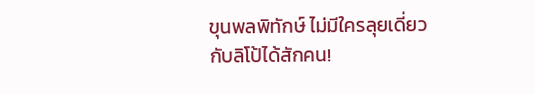ขุนพลพิทักษ์ ไม่มีใครลุยเดี่ยวกับลิโป้ได้สักคน!